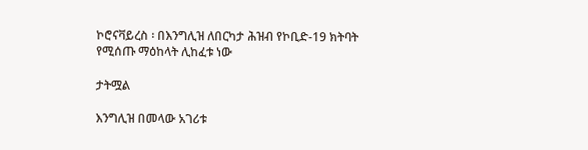ኮሮናቫይረስ ፡ በእንግሊዝ ለበርካታ ሕዝብ የኮቢድ-19 ክትባት የሚሰጡ ማዕከላት ሊከፈቱ ነው

ታትሟል

እንግሊዝ በመላው አገሪቱ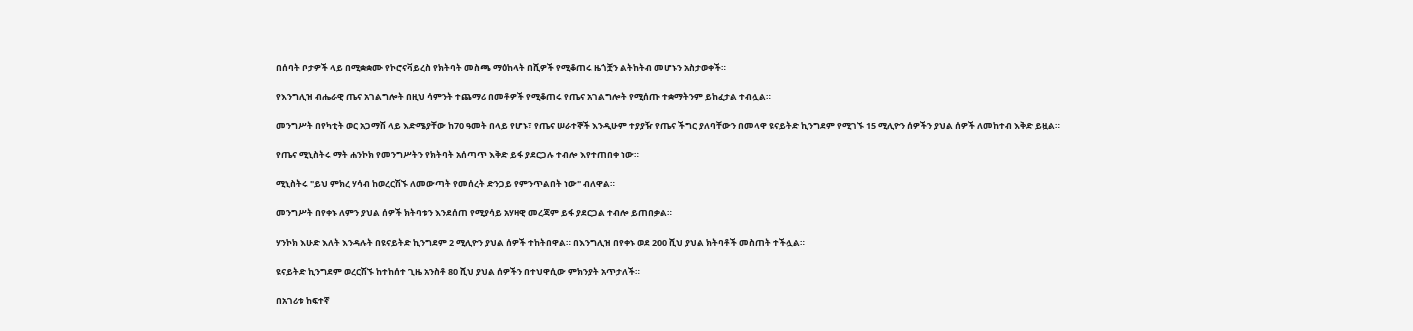በሰባት ቦታዎች ላይ በሚቋቋሙ የኮሮናቫይረስ የክትባት መስጫ ማዕከላት በሺዎች የሚቆጠሩ ዜጎቿን ልትከትብ መሆኑን አስታወቀች።

የእንግሊዝ ብሔራዊ ጤና አገልግሎት በዚህ ሳምንት ተጨማሪ በመቶዎች የሚቆጠሩ የጤና አገልግሎት የሚሰጡ ተቋማትንም ይከፈታል ተብሏል።

መንግሥት በየካቲት ወር አጋማሽ ላይ እድሜያቸው ከ70 ዓመት በላይ የሆኑ፣ የጤና ሠራተኞች እንዲሁም ተያያዥ የጤና ችግር ያለባቸውን በመላዋ ዩናይትድ ኪንግደም የሚገኙ 15 ሚሊዮን ሰዎችን ያህል ሰዎች ለመከተብ እቅድ ይዟል።

የጤና ሚኒስትሩ ማት ሐንኮክ የመንግሥትን የክትባት አሰጣጥ እቅድ ይፋ ያደርጋሉ ተብሎ እየተጠበቀ ነው።

ሚኒስትሩ "ይህ ምክረ ሃሳብ ከወረርሽኙ ለመውጣት የመሰረት ድንጋይ የምንጥልበት ነው" ብለዋል።

መንግሥት በየቀኑ ለምን ያህል ሰዎች ክትባቱን እንደሰጠ የሚያሳይ አሃዛዊ መረጃም ይፋ ያደርጋል ተብሎ ይጠበቃል።

ሃንኮክ እሁድ እለት እንዳሉት በዩናይትድ ኪንግደም 2 ሚሊዮን ያህል ሰዎች ተከትበዋል። በእንግሊዝ በየቀኑ ወደ 200 ሺህ ያህል ክትባቶች መስጠት ተችሏል።

ዩናይትድ ኪንግደም ወረርሽኙ ከተከሰተ ጊዜ አንስቶ 80 ሺህ ያህል ሰዎችን በተህዋሲው ምክንያት አጥታለች።

በአገሪቱ ከፍተኛ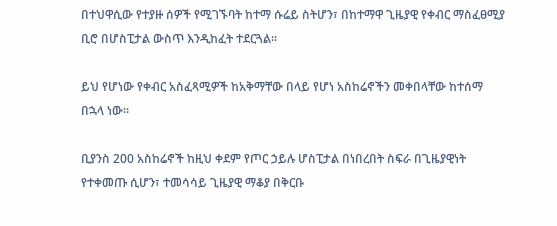በተህዋሲው የተያዙ ሰዎች የሚገኙባት ከተማ ሱሬይ ስትሆን፣ በከተማዋ ጊዜያዊ የቀብር ማስፈፀሚያ ቢሮ በሆስፒታል ውስጥ እንዲከፈት ተደርጓል።

ይህ የሆነው የቀብር አስፈጻሚዎች ከአቅማቸው በላይ የሆነ አስከሬኖችን መቀበላቸው ከተሰማ በኋላ ነው።

ቢያንስ 200 አስከሬኖች ከዚህ ቀደም የጦር ኃይሉ ሆስፒታል በነበረበት ስፍራ በጊዜያዊነት የተቀመጡ ሲሆን፣ ተመሳሳይ ጊዜያዊ ማቆያ በቅርቡ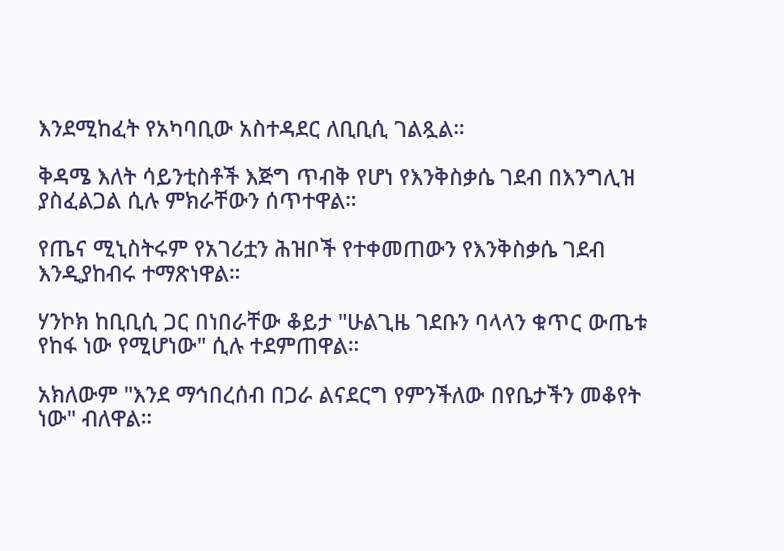እንደሚከፈት የአካባቢው አስተዳደር ለቢቢሲ ገልጿል።

ቅዳሜ እለት ሳይንቲስቶች እጅግ ጥብቅ የሆነ የእንቅስቃሴ ገደብ በእንግሊዝ ያስፈልጋል ሲሉ ምክራቸውን ሰጥተዋል።

የጤና ሚኒስትሩም የአገሪቷን ሕዝቦች የተቀመጠውን የእንቅስቃሴ ገደብ እንዲያከብሩ ተማጽነዋል።

ሃንኮክ ከቢቢሲ ጋር በነበራቸው ቆይታ "ሁልጊዜ ገደቡን ባላላን ቁጥር ውጤቱ የከፋ ነው የሚሆነው" ሲሉ ተደምጠዋል።

አክለውም "እንደ ማኅበረሰብ በጋራ ልናደርግ የምንችለው በየቤታችን መቆየት ነው" ብለዋል።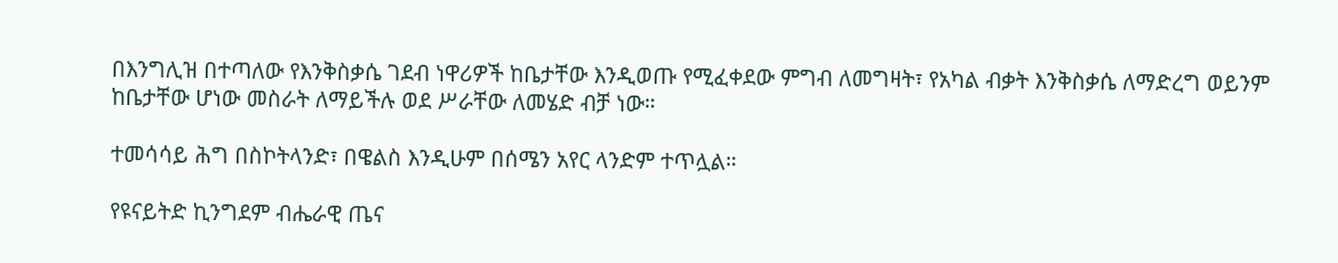በእንግሊዝ በተጣለው የእንቅስቃሴ ገደብ ነዋሪዎች ከቤታቸው እንዲወጡ የሚፈቀደው ምግብ ለመግዛት፣ የአካል ብቃት እንቅስቃሴ ለማድረግ ወይንም ከቤታቸው ሆነው መስራት ለማይችሉ ወደ ሥራቸው ለመሄድ ብቻ ነው።

ተመሳሳይ ሕግ በስኮትላንድ፣ በዌልስ እንዲሁም በሰሜን አየር ላንድም ተጥሏል።

የዩናይትድ ኪንግደም ብሔራዊ ጤና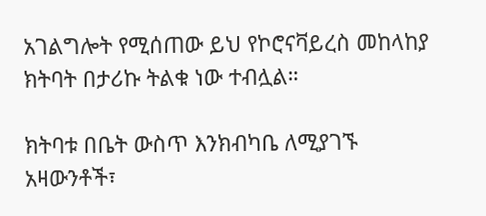አገልግሎት የሚሰጠው ይህ የኮሮናቫይረስ መከላከያ ክትባት በታሪኩ ትልቁ ነው ተብሏል።

ክትባቱ በቤት ውስጥ እንክብካቤ ለሚያገኙ አዛውንቶች፣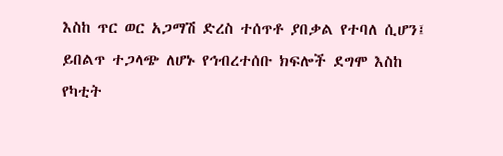እስከ ጥር ወር አጋማሽ ድረስ ተሰጥቶ ያበቃል የተባለ ሲሆን፤ ይበልጥ ተጋላጭ ለሆኑ የኅብረተሰቡ ክፍሎች ደግሞ እስከ የካቲት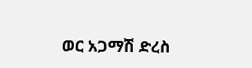ወር አጋማሽ ድረስ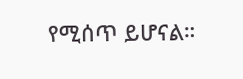የሚሰጥ ይሆናል።